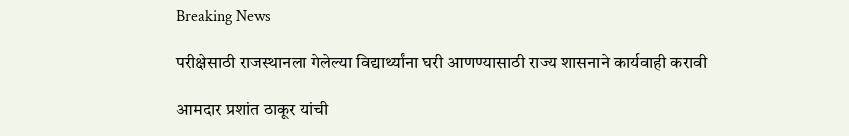Breaking News

परीक्षेसाठी राजस्थानला गेलेल्या विद्यार्थ्यांना घरी आणण्यासाठी राज्य शासनाने कार्यवाही करावी

आमदार प्रशांत ठाकूर यांची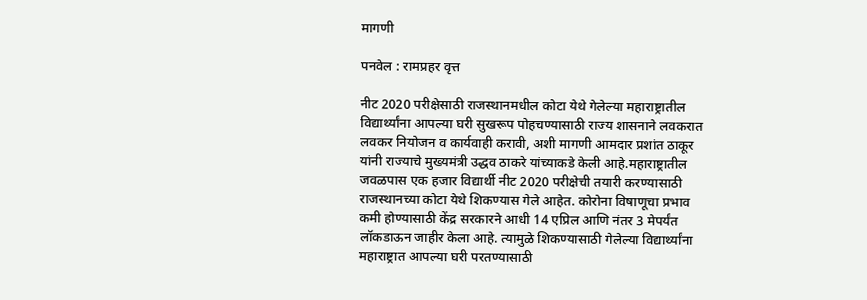मागणी

पनवेल : रामप्रहर वृत्त

नीट 2020 परीक्षेसाठी राजस्थानमधील कोटा येथे गेलेल्या महाराष्ट्रातील विद्यार्थ्यांना आपल्या घरी सुखरूप पोहचण्यासाठी राज्य शासनाने लवकरात लवकर नियोजन व कार्यवाही करावी, अशी मागणी आमदार प्रशांत ठाकूर यांनी राज्याचे मुख्यमंत्री उद्धव ठाकरे यांच्याकडे केली आहे.महाराष्ट्रातील जवळपास एक हजार विद्यार्थी नीट 2020 परीक्षेची तयारी करण्यासाठी राजस्थानच्या कोटा येथे शिकण्यास गेले आहेत. कोरोना विषाणूचा प्रभाव कमी होण्यासाठी केंद्र सरकारने आधी 14 एप्रिल आणि नंतर 3 मेपर्यंत लॉकडाऊन जाहीर केला आहे. त्यामुळे शिकण्यासाठी गेलेल्या विद्यार्थ्यांना महाराष्ट्रात आपल्या घरी परतण्यासाठी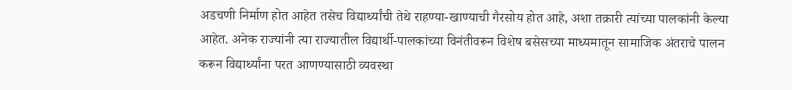अडचणी निर्माण होत आहेत तसेच विद्यार्थ्यांची तेथे राहण्या-खाण्याची गैरसोय होत आहे, अशा तक्रारी त्यांच्या पालकांनी केल्या आहेत. अनेक राज्यांनी त्या राज्यातील विद्यार्थी-पालकांच्या विनंतीवरून विशेष बसेसच्या माध्यमातून सामाजिक अंतराचे पालन करून विद्यार्थ्यांना परत आणण्यासाठी व्यवस्था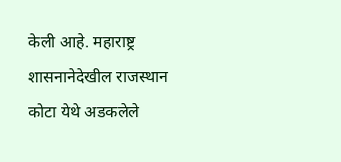केली आहे. महाराष्ट्र शासनानेदेखील राजस्थान कोटा येथे अडकलेले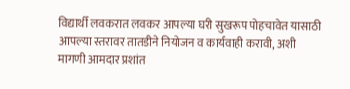विद्यार्थी लवकरात लवकर आपल्या घरी सुखरूप पोहचावेत यासाठी आपल्या स्तरावर तातडीने नियोजन व कार्यवाही करावी, अशी मागणी आमदार प्रशांत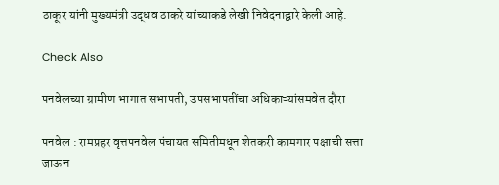ठाकूर यांनी मुख्यमंत्री उद्धव ठाकरे यांच्याकडे लेखी निवेदनाद्वारे केली आहे.

Check Also

पनवेलच्या ग्रामीण भागात सभापती, उपसभापतींचा अधिकाऱ्यांसमवेत दौरा

पनवेल : रामप्रहर वृत्तपनवेल पंचायत समितीमधून शेतकरी कामगार पक्षाची सत्ता जाऊन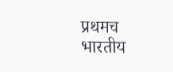प्रथमच भारतीय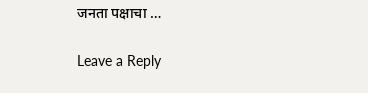जनता पक्षाचा …

Leave a Reply